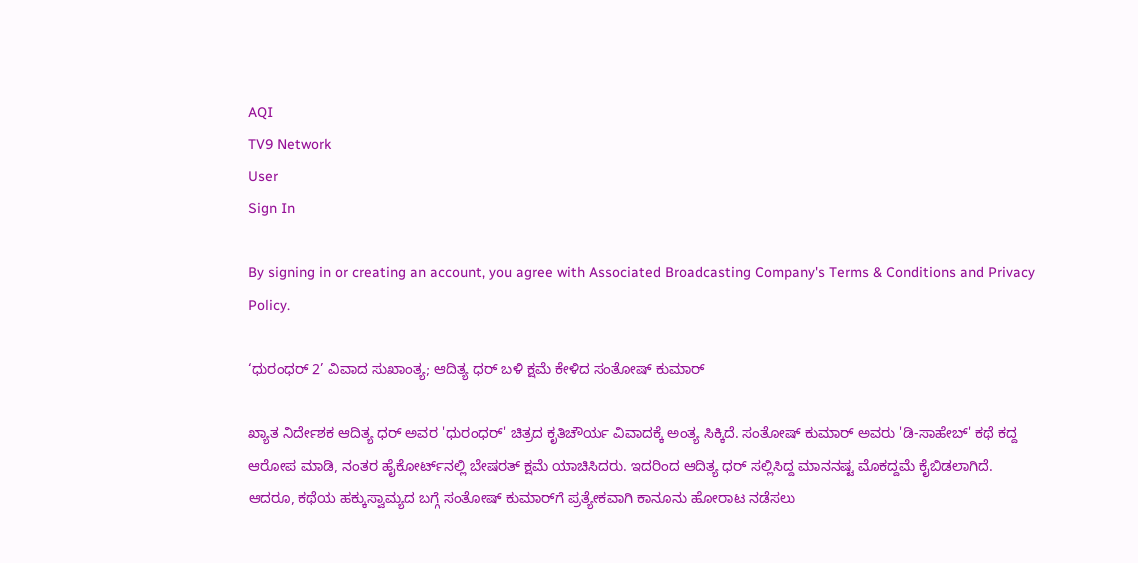AQI
TV9 Network
User
Sign In

By signing in or creating an account, you agree with Associated Broadcasting Company's Terms & Conditions and Privacy Policy.

‘ಧುರಂಧರ್ 2’ ವಿವಾದ ಸುಖಾಂತ್ಯ; ಆದಿತ್ಯ ಧರ್ ಬಳಿ ಕ್ಷಮೆ ಕೇಳಿದ ಸಂತೋಷ್ ಕುಮಾರ್

ಖ್ಯಾತ ನಿರ್ದೇಶಕ ಆದಿತ್ಯ ಧರ್ ಅವರ 'ಧುರಂಧರ್' ಚಿತ್ರದ ಕೃತಿಚೌರ್ಯ ವಿವಾದಕ್ಕೆ ಅಂತ್ಯ ಸಿಕ್ಕಿದೆ. ಸಂತೋಷ್ ಕುಮಾರ್ ಅವರು 'ಡಿ-ಸಾಹೇಬ್' ಕಥೆ ಕದ್ದ ಆರೋಪ ಮಾಡಿ, ನಂತರ ಹೈಕೋರ್ಟ್‌ನಲ್ಲಿ ಬೇಷರತ್ ಕ್ಷಮೆ ಯಾಚಿಸಿದರು. ಇದರಿಂದ ಆದಿತ್ಯ ಧರ್ ಸಲ್ಲಿಸಿದ್ದ ಮಾನನಷ್ಟ ಮೊಕದ್ದಮೆ ಕೈಬಿಡಲಾಗಿದೆ. ಆದರೂ, ಕಥೆಯ ಹಕ್ಕುಸ್ವಾಮ್ಯದ ಬಗ್ಗೆ ಸಂತೋಷ್ ಕುಮಾರ್‌ಗೆ ಪ್ರತ್ಯೇಕವಾಗಿ ಕಾನೂನು ಹೋರಾಟ ನಡೆಸಲು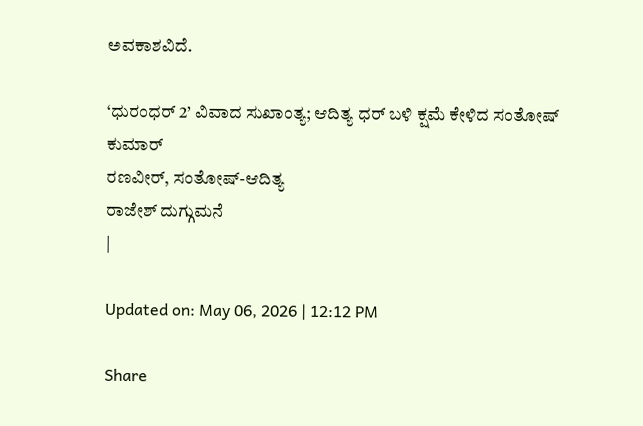ಅವಕಾಶವಿದೆ.

‘ಧುರಂಧರ್ 2’ ವಿವಾದ ಸುಖಾಂತ್ಯ; ಆದಿತ್ಯ ಧರ್ ಬಳಿ ಕ್ಷಮೆ ಕೇಳಿದ ಸಂತೋಷ್ ಕುಮಾರ್
ರಣವೀರ್, ಸಂತೋಷ್-ಆದಿತ್ಯ
ರಾಜೇಶ್ ದುಗ್ಗುಮನೆ
|

Updated on: May 06, 2026 | 12:12 PM

Share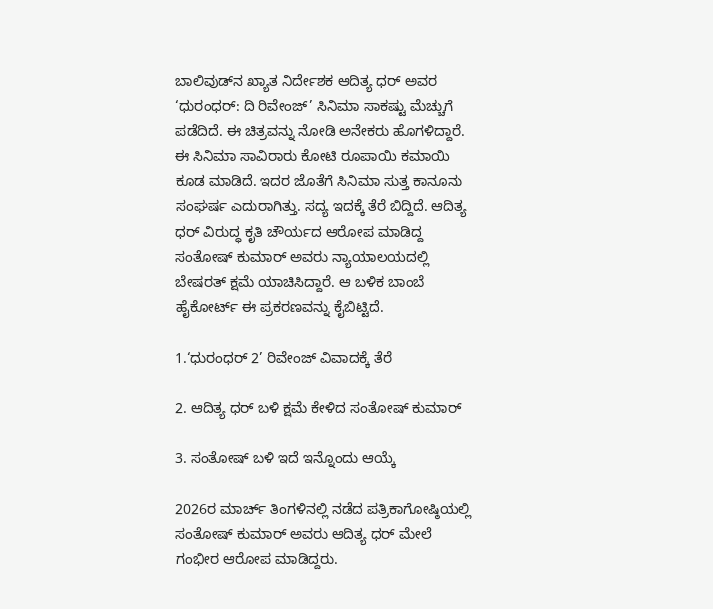ಬಾಲಿವುಡ್‌ನ ಖ್ಯಾತ ನಿರ್ದೇಶಕ ಆದಿತ್ಯ ಧರ್ ಅವರ ‘ಧುರಂಧರ್: ದಿ ರಿವೇಂಜ್’ ಸಿನಿಮಾ ಸಾಕಷ್ಟು ಮೆಚ್ಚುಗೆ ಪಡೆದಿದೆ. ಈ ಚಿತ್ರವನ್ನು ನೋಡಿ ಅನೇಕರು ಹೊಗಳಿದ್ದಾರೆ. ಈ ಸಿನಿಮಾ ಸಾವಿರಾರು ಕೋಟಿ ರೂಪಾಯಿ ಕಮಾಯಿ ಕೂಡ ಮಾಡಿದೆ. ಇದರ ಜೊತೆಗೆ ಸಿನಿಮಾ ಸುತ್ತ ಕಾನೂನು ಸಂಘರ್ಷ ಎದುರಾಗಿತ್ತು. ಸದ್ಯ ಇದಕ್ಕೆ ತೆರೆ ಬಿದ್ದಿದೆ. ಆದಿತ್ಯ ಧರ್ ವಿರುದ್ಧ ಕೃತಿ ಚೌರ್ಯದ ಆರೋಪ ಮಾಡಿದ್ದ ಸಂತೋಷ್ ಕುಮಾರ್ ಅವರು ನ್ಯಾಯಾಲಯದಲ್ಲಿ ಬೇಷರತ್ ಕ್ಷಮೆ ಯಾಚಿಸಿದ್ದಾರೆ. ಆ ಬಳಿಕ ಬಾಂಬೆ ಹೈಕೋರ್ಟ್ ಈ ಪ್ರಕರಣವನ್ನು ಕೈಬಿಟ್ಟಿದೆ.

1.‘ಧುರಂಧರ್ 2’ ರಿವೇಂಜ್ ವಿವಾದಕ್ಕೆ ತೆರೆ

2. ಆದಿತ್ಯ ಧರ್ ಬಳಿ ಕ್ಷಮೆ ಕೇಳಿದ ಸಂತೋಷ್ ಕುಮಾರ್

3. ಸಂತೋಷ್ ಬಳಿ ಇದೆ ಇನ್ನೊಂದು ಆಯ್ಕೆ

2026ರ ಮಾರ್ಚ್ ತಿಂಗಳಿನಲ್ಲಿ ನಡೆದ ಪತ್ರಿಕಾಗೋಷ್ಠಿಯಲ್ಲಿ ಸಂತೋಷ್ ಕುಮಾರ್ ಅವರು ಆದಿತ್ಯ ಧರ್ ಮೇಲೆ ಗಂಭೀರ ಆರೋಪ ಮಾಡಿದ್ದರು.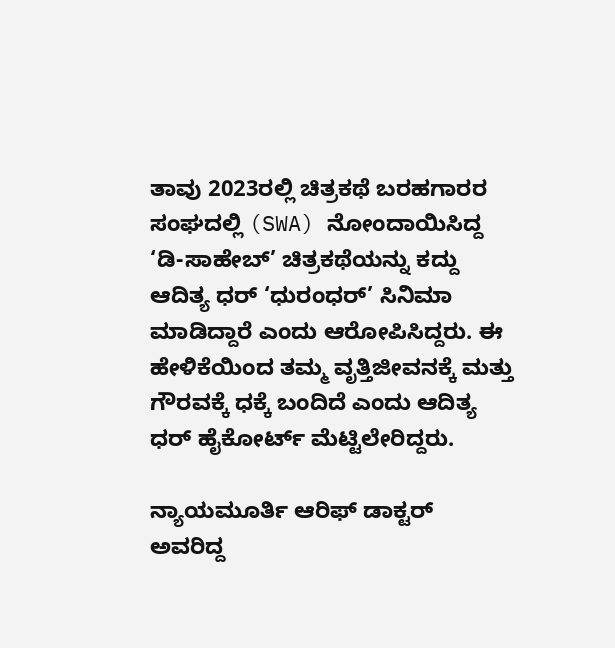ತಾವು 2023ರಲ್ಲಿ ಚಿತ್ರಕಥೆ ಬರಹಗಾರರ ಸಂಘದಲ್ಲಿ (SWA) ನೋಂದಾಯಿಸಿದ್ದ ‘ಡಿ-ಸಾಹೇಬ್’ ಚಿತ್ರಕಥೆಯನ್ನು ಕದ್ದು ಆದಿತ್ಯ ಧರ್ ‘ಧುರಂಧರ್’ ಸಿನಿಮಾ ಮಾಡಿದ್ದಾರೆ ಎಂದು ಆರೋಪಿಸಿದ್ದರು. ಈ ಹೇಳಿಕೆಯಿಂದ ತಮ್ಮ ವೃತ್ತಿಜೀವನಕ್ಕೆ ಮತ್ತು ಗೌರವಕ್ಕೆ ಧಕ್ಕೆ ಬಂದಿದೆ ಎಂದು ಆದಿತ್ಯ ಧರ್ ಹೈಕೋರ್ಟ್ ಮೆಟ್ಟಿಲೇರಿದ್ದರು.

ನ್ಯಾಯಮೂರ್ತಿ ಆರಿಫ್ ಡಾಕ್ಟರ್ ಅವರಿದ್ದ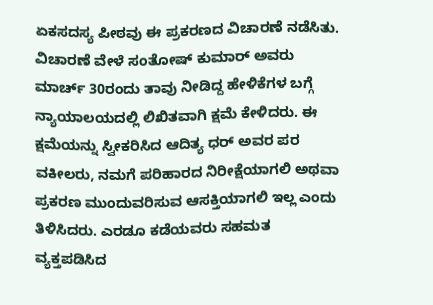ಏಕಸದಸ್ಯ ಪೀಠವು ಈ ಪ್ರಕರಣದ ವಿಚಾರಣೆ ನಡೆಸಿತು. ವಿಚಾರಣೆ ವೇಳೆ ಸಂತೋಷ್ ಕುಮಾರ್ ಅವರು ಮಾರ್ಚ್ 30ರಂದು ತಾವು ನೀಡಿದ್ದ ಹೇಳಿಕೆಗಳ ಬಗ್ಗೆ ನ್ಯಾಯಾಲಯದಲ್ಲಿ ಲಿಖಿತವಾಗಿ ಕ್ಷಮೆ ಕೇಳಿದರು. ಈ ಕ್ಷಮೆಯನ್ನು ಸ್ವೀಕರಿಸಿದ ಆದಿತ್ಯ ಧರ್ ಅವರ ಪರ ವಕೀಲರು, ನಮಗೆ ಪರಿಹಾರದ ನಿರೀಕ್ಷೆಯಾಗಲಿ ಅಥವಾ ಪ್ರಕರಣ ಮುಂದುವರಿಸುವ ಆಸಕ್ತಿಯಾಗಲಿ ಇಲ್ಲ ಎಂದು ತಿಳಿಸಿದರು. ಎರಡೂ ಕಡೆಯವರು ಸಹಮತ ವ್ಯಕ್ತಪಡಿಸಿದ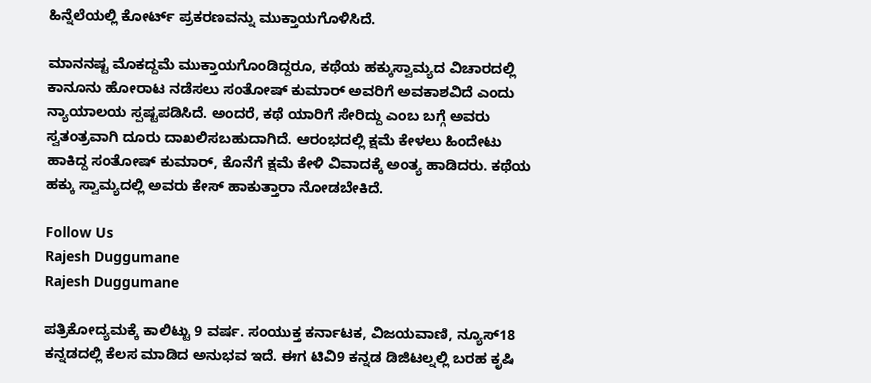ಹಿನ್ನೆಲೆಯಲ್ಲಿ ಕೋರ್ಟ್ ಪ್ರಕರಣವನ್ನು ಮುಕ್ತಾಯಗೊಳಿಸಿದೆ.

ಮಾನನಷ್ಟ ಮೊಕದ್ದಮೆ ಮುಕ್ತಾಯಗೊಂಡಿದ್ದರೂ, ಕಥೆಯ ಹಕ್ಕುಸ್ವಾಮ್ಯದ ವಿಚಾರದಲ್ಲಿ ಕಾನೂನು ಹೋರಾಟ ನಡೆಸಲು ಸಂತೋಷ್ ಕುಮಾರ್ ಅವರಿಗೆ ಅವಕಾಶವಿದೆ ಎಂದು ನ್ಯಾಯಾಲಯ ಸ್ಪಷ್ಟಪಡಿಸಿದೆ. ಅಂದರೆ, ಕಥೆ ಯಾರಿಗೆ ಸೇರಿದ್ದು ಎಂಬ ಬಗ್ಗೆ ಅವರು ಸ್ವತಂತ್ರವಾಗಿ ದೂರು ದಾಖಲಿಸಬಹುದಾಗಿದೆ. ಆರಂಭದಲ್ಲಿ ಕ್ಷಮೆ ಕೇಳಲು ಹಿಂದೇಟು ಹಾಕಿದ್ದ ಸಂತೋಷ್ ಕುಮಾರ್, ಕೊನೆಗೆ ಕ್ಷಮೆ ಕೇಳಿ ವಿವಾದಕ್ಕೆ ಅಂತ್ಯ ಹಾಡಿದರು. ಕಥೆಯ ಹಕ್ಕು ಸ್ವಾಮ್ಯದಲ್ಲಿ ಅವರು ಕೇಸ್ ಹಾಕುತ್ತಾರಾ ನೋಡಬೇಕಿದೆ.

Follow Us
Rajesh Duggumane
Rajesh Duggumane

ಪತ್ರಿಕೋದ್ಯಮಕ್ಕೆ ಕಾಲಿಟ್ಟು 9 ವರ್ಷ. ಸಂಯುಕ್ತ ಕರ್ನಾಟಕ, ವಿಜಯವಾಣಿ, ನ್ಯೂಸ್18 ಕನ್ನಡದಲ್ಲಿ ಕೆಲಸ ಮಾಡಿದ ಅನುಭವ ಇದೆ. ಈಗ ಟಿವಿ9 ಕನ್ನಡ ಡಿಜಿಟಲ್ನಲ್ಲಿ ಬರಹ ಕೃಷಿ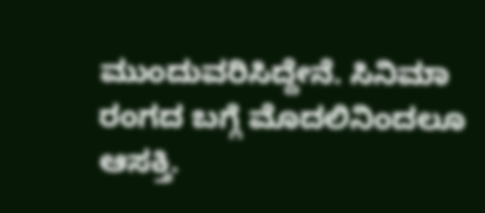ಮುಂದುವರಿಸಿದ್ದೇನೆ. ಸಿನಿಮಾ ರಂಗದ ಬಗ್ಗೆ ಮೊದಲಿನಿಂದಲೂ ಆಸಕ್ತಿ.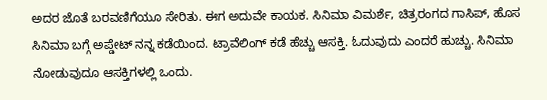ಅದರ ಜೊತೆ ಬರವಣಿಗೆಯೂ ಸೇರಿತು. ಈಗ ಅದುವೇ ಕಾಯಕ. ಸಿನಿಮಾ ವಿಮರ್ಶೆ, ಚಿತ್ರರಂಗದ ಗಾಸಿಪ್, ಹೊಸ ಸಿನಿಮಾ ಬಗ್ಗೆ ಅಪ್ಡೇಟ್ ನನ್ನ ಕಡೆಯಿಂದ. ಟ್ರಾವೆಲಿಂಗ್ ಕಡೆ ಹೆಚ್ಚು ಆಸಕ್ತಿ. ಓದುವುದು ಎಂದರೆ ಹುಚ್ಚು. ಸಿನಿಮಾ ನೋಡುವುದೂ ಆಸಕ್ತಿಗಳಲ್ಲಿ ಒಂದು.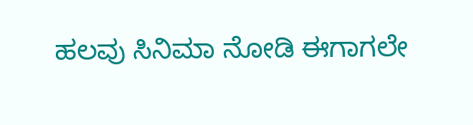ಹಲವು ಸಿನಿಮಾ ನೋಡಿ ಈಗಾಗಲೇ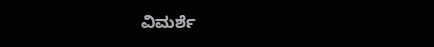ವಿಮರ್ಶೆ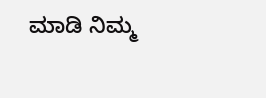ಮಾಡಿ ನಿಮ್ಮ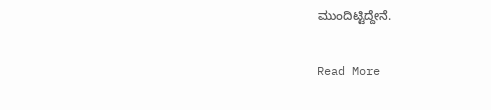ಮುಂದಿಟ್ಟಿದ್ದೇನೆ.

Read More